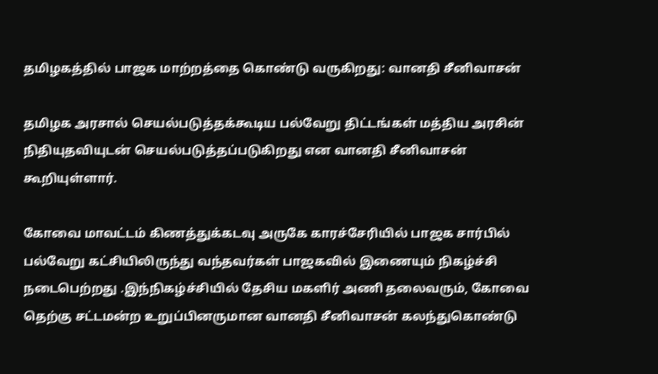தமிழகத்தில் பாஜக மாற்றத்தை கொண்டு வருகிறது: வானதி சீனிவாசன்

தமிழக அரசால் செயல்படுத்தக்கூடிய பல்வேறு திட்டங்கள் மத்திய அரசின் நிதியுதவியுடன் செயல்படுத்தப்படுகிறது என வானதி சீனிவாசன் கூறியுள்ளார்.

கோவை மாவட்டம் கிணத்துக்கடவு அருகே காரச்சேரியில் பாஜக சார்பில் பல்வேறு கட்சியிலிருந்து வந்தவர்கள் பாஜகவில் இணையும் நிகழ்ச்சி நடைபெற்றது .இந்நிகழ்ச்சியில் தேசிய மகளிர் அணி தலைவரும், கோவை தெற்கு சட்டமன்ற உறுப்பினருமான வானதி சீனிவாசன் கலந்துகொண்டு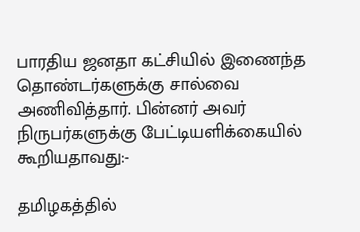பாரதிய ஜனதா கட்சியில் இணைந்த தொண்டர்களுக்கு சால்வை அணிவித்தார். பின்னர் அவர் நிருபர்களுக்கு பேட்டியளிக்கையில் கூறியதாவது:-

தமிழகத்தில்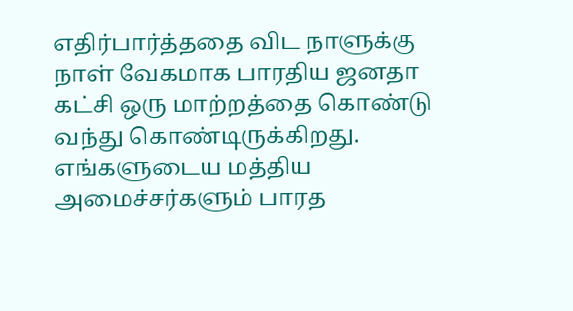எதிர்பார்த்ததை விட நாளுக்கு நாள் வேகமாக பாரதிய ஜனதா கட்சி ஒரு மாற்றத்தை கொண்டு வந்து கொண்டிருக்கிறது. எங்களுடைய மத்திய அமைச்சர்களும் பாரத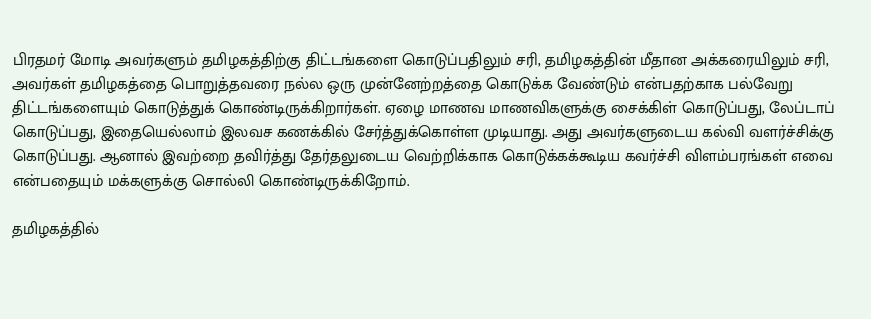பிரதமர் மோடி அவர்களும் தமிழகத்திற்கு திட்டங்களை கொடுப்பதிலும் சரி, தமிழகத்தின் மீதான அக்கரையிலும் சரி, அவர்கள் தமிழகத்தை பொறுத்தவரை நல்ல ஒரு முன்னேற்றத்தை கொடுக்க வேண்டும் என்பதற்காக பல்வேறு திட்டங்களையும் கொடுத்துக் கொண்டிருக்கிறார்கள். ஏழை மாணவ மாணவிகளுக்கு சைக்கிள் கொடுப்பது, லேப்டாப் கொடுப்பது, இதையெல்லாம் இலவச கணக்கில் சேர்த்துக்கொள்ள முடியாது. அது அவர்களுடைய கல்வி வளர்ச்சிக்கு கொடுப்பது. ஆனால் இவற்றை தவிர்த்து தேர்தலுடைய வெற்றிக்காக கொடுக்கக்கூடிய கவர்ச்சி விளம்பரங்கள் எவை என்பதையும் மக்களுக்கு சொல்லி கொண்டிருக்கிறோம்.

தமிழகத்தில்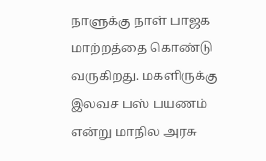நாளுக்கு நாள் பாஜக மாற்றத்தை கொண்டு வருகிறது. மகளிருக்கு இலவச பஸ் பயணம் என்று மாநில அரசு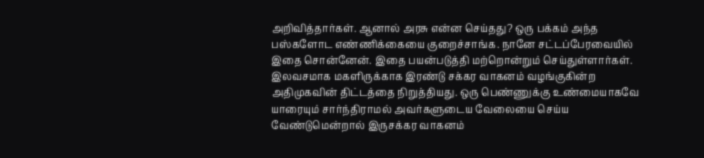அறிவித்தார்கள். ஆனால் அரசு என்ன செய்தது? ஒரு பக்கம் அந்த பஸ்களோட எண்ணிக்கையை குறைச்சாங்க. நானே சட்டப்பேரவையில் இதை சொன்னேன். இதை பயன்படுத்தி மற்றொன்றும் செய்துள்ளார்கள். இலவசமாக மகளிருக்காக இரண்டு சக்கர வாகனம் வழங்குகின்ற அதிமுகவின் திட்டத்தை நிறுத்தியது. ஒரு பெண்ணுக்கு உண்மையாகவே யாரையும் சார்ந்திராமல் அவர்களுடைய வேலையை செய்ய வேண்டுமென்றால் இருசக்கர வாகனம்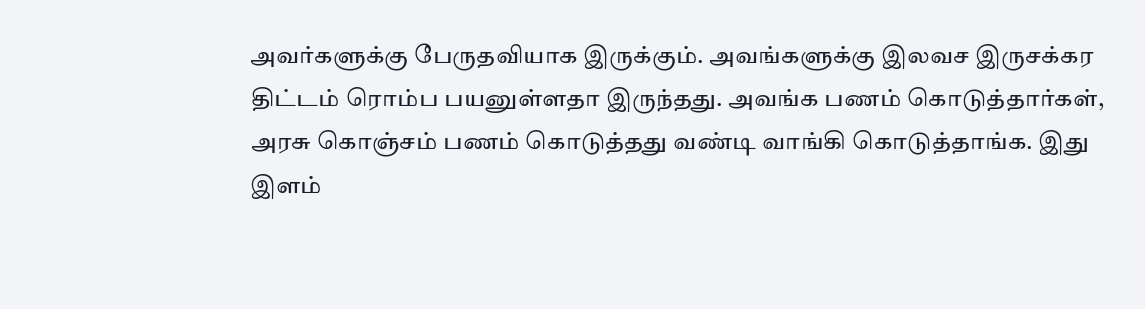அவர்களுக்கு பேருதவியாக இருக்கும். அவங்களுக்கு இலவச இருசக்கர திட்டம் ரொம்ப பயனுள்ளதா இருந்தது. அவங்க பணம் கொடுத்தார்கள், அரசு கொஞ்சம் பணம் கொடுத்தது வண்டி வாங்கி கொடுத்தாங்க. இது இளம்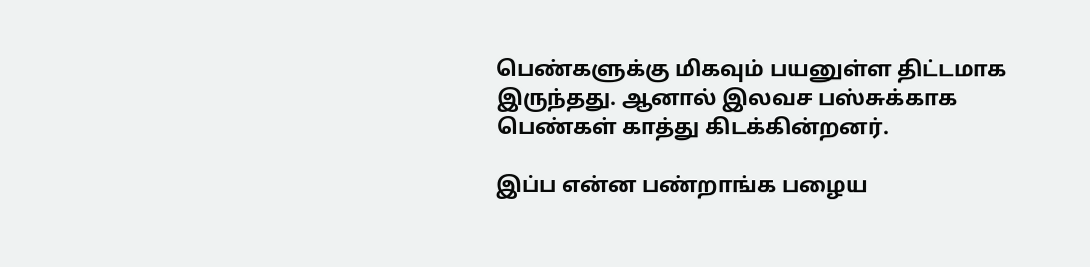பெண்களுக்கு மிகவும் பயனுள்ள திட்டமாக இருந்தது. ஆனால் இலவச பஸ்சுக்காக பெண்கள் காத்து கிடக்கின்றனர்.

இப்ப என்ன பண்றாங்க பழைய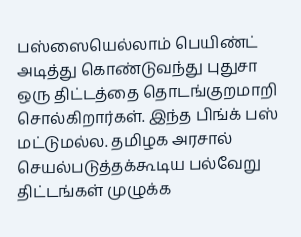பஸ்ஸையெல்லாம் பெயிண்ட் அடித்து கொண்டுவந்து புதுசா ஒரு திட்டத்தை தொடங்குறமாறி சொல்கிறார்கள். இந்த பிங்க் பஸ் மட்டுமல்ல. தமிழக அரசால் செயல்படுத்தக்கூடிய பல்வேறு திட்டங்கள் முழுக்க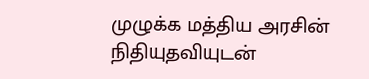முழுக்க மத்திய அரசின் நிதியுதவியுடன்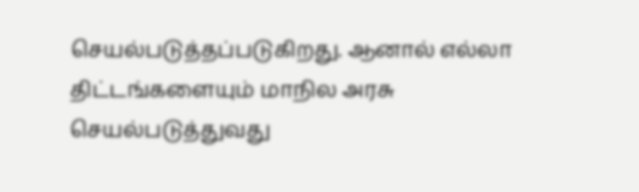செயல்படுத்தப்படுகிறது. ஆனால் எல்லா திட்டங்களையும் மாநில அரசு செயல்படுத்துவது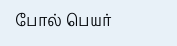போல் பெயர்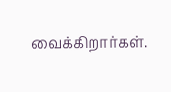வைக்கிறார்கள்.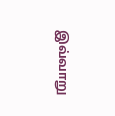இவ்வாறு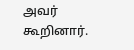அவர் கூறினார்.